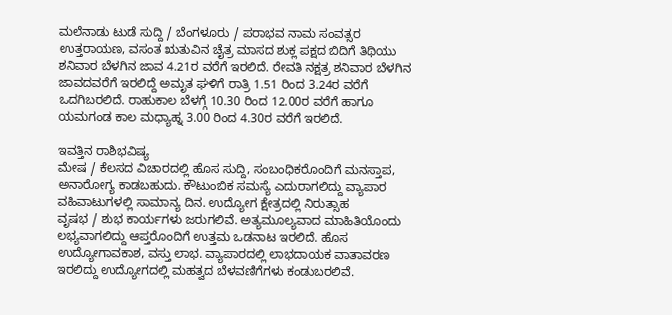ಮಲೆನಾಡು ಟುಡೆ ಸುದ್ದಿ / ಬೆಂಗಳೂರು / ಪರಾಭವ ನಾಮ ಸಂವತ್ಸರ ಉತ್ತರಾಯಣ, ವಸಂತ ಋತುವಿನ ಚೈತ್ರ ಮಾಸದ ಶುಕ್ಲ ಪಕ್ಷದ ಬಿದಿಗೆ ತಿಥಿಯು ಶನಿವಾರ ಬೆಳಗಿನ ಜಾವ 4.21ರ ವರೆಗೆ ಇರಲಿದೆ. ರೇವತಿ ನಕ್ಷತ್ರ ಶನಿವಾರ ಬೆಳಗಿನ ಜಾವದವರೆಗೆ ಇರಲಿದ್ದೆ ಅಮೃತ ಘಳಿಗೆ ರಾತ್ರಿ 1.51 ರಿಂದ 3.24ರ ವರೆಗೆ ಒದಗಿಬರಲಿದೆ. ರಾಹುಕಾಲ ಬೆಳಗ್ಗೆ 10.30 ರಿಂದ 12.00ರ ವರೆಗೆ ಹಾಗೂ ಯಮಗಂಡ ಕಾಲ ಮಧ್ಯಾಹ್ನ 3.00 ರಿಂದ 4.30ರ ವರೆಗೆ ಇರಲಿದೆ.

ಇವತ್ತಿನ ರಾಶಿಭವಿಷ್ಯ
ಮೇಷ / ಕೆಲಸದ ವಿಚಾರದಲ್ಲಿ ಹೊಸ ಸುದ್ದಿ, ಸಂಬಂಧಿಕರೊಂದಿಗೆ ಮನಸ್ತಾಪ, ಅನಾರೋಗ್ಯ ಕಾಡಬಹುದು. ಕೌಟುಂಬಿಕ ಸಮಸ್ಯೆ ಎದುರಾಗಲಿದ್ದು ವ್ಯಾಪಾರ ವಹಿವಾಟುಗಳಲ್ಲಿ ಸಾಮಾನ್ಯ ದಿನ. ಉದ್ಯೋಗ ಕ್ಷೇತ್ರದಲ್ಲಿ ನಿರುತ್ಸಾಹ
ವೃಷಭ / ಶುಭ ಕಾರ್ಯಗಳು ಜರುಗಲಿವೆ. ಅತ್ಯಮೂಲ್ಯವಾದ ಮಾಹಿತಿಯೊಂದು ಲಭ್ಯವಾಗಲಿದ್ದು ಆಪ್ತರೊಂದಿಗೆ ಉತ್ತಮ ಒಡನಾಟ ಇರಲಿದೆ. ಹೊಸ ಉದ್ಯೋಗಾವಕಾಶ, ವಸ್ತು ಲಾಭ. ವ್ಯಾಪಾರದಲ್ಲಿ ಲಾಭದಾಯಕ ವಾತಾವರಣ ಇರಲಿದ್ದು ಉದ್ಯೋಗದಲ್ಲಿ ಮಹತ್ವದ ಬೆಳವಣಿಗೆಗಳು ಕಂಡುಬರಲಿವೆ.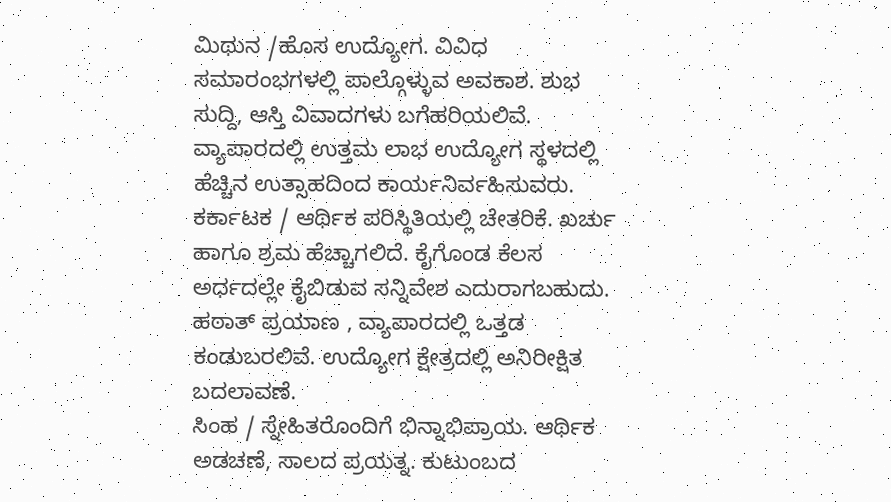ಮಿಥುನ /ಹೊಸ ಉದ್ಯೋಗ. ವಿವಿಧ ಸಮಾರಂಭಗಳಲ್ಲಿ ಪಾಲ್ಗೊಳ್ಳುವ ಅವಕಾಶ. ಶುಭ ಸುದ್ದಿ, ಆಸ್ತಿ ವಿವಾದಗಳು ಬಗೆಹರಿಯಲಿವೆ. ವ್ಯಾಪಾರದಲ್ಲಿ ಉತ್ತಮ ಲಾಭ ಉದ್ಯೋಗ ಸ್ಥಳದಲ್ಲಿ ಹೆಚ್ಚಿನ ಉತ್ಸಾಹದಿಂದ ಕಾರ್ಯನಿರ್ವಹಿಸುವರು.
ಕರ್ಕಾಟಕ / ಆರ್ಥಿಕ ಪರಿಸ್ಥಿತಿಯಲ್ಲಿ ಚೇತರಿಕೆ. ಖರ್ಚು ಹಾಗೂ ಶ್ರಮ ಹೆಚ್ಚಾಗಲಿದೆ. ಕೈಗೊಂಡ ಕೆಲಸ ಅರ್ಧದಲ್ಲೇ ಕೈಬಿಡುವ ಸನ್ನಿವೇಶ ಎದುರಾಗಬಹುದು. ಹಠಾತ್ ಪ್ರಯಾಣ , ವ್ಯಾಪಾರದಲ್ಲಿ ಒತ್ತಡ ಕಂಡುಬರಲಿವೆ. ಉದ್ಯೋಗ ಕ್ಷೇತ್ರದಲ್ಲಿ ಅನಿರೀಕ್ಷಿತ ಬದಲಾವಣೆ.
ಸಿಂಹ / ಸ್ನೇಹಿತರೊಂದಿಗೆ ಭಿನ್ನಾಭಿಪ್ರಾಯ. ಆರ್ಥಿಕ ಅಡಚಣೆ, ಸಾಲದ ಪ್ರಯತ್ನ. ಕುಟುಂಬದ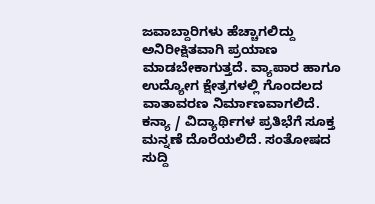ಜವಾಬ್ದಾರಿಗಳು ಹೆಚ್ಚಾಗಲಿದ್ದು ಅನಿರೀಕ್ಷಿತವಾಗಿ ಪ್ರಯಾಣ ಮಾಡಬೇಕಾಗುತ್ತದೆ. ವ್ಯಾಪಾರ ಹಾಗೂ ಉದ್ಯೋಗ ಕ್ಷೇತ್ರಗಳಲ್ಲಿ ಗೊಂದಲದ ವಾತಾವರಣ ನಿರ್ಮಾಣವಾಗಲಿದೆ.
ಕನ್ಯಾ / ವಿದ್ಯಾರ್ಥಿಗಳ ಪ್ರತಿಭೆಗೆ ಸೂಕ್ತ ಮನ್ನಣೆ ದೊರೆಯಲಿದೆ. ಸಂತೋಷದ ಸುದ್ದಿ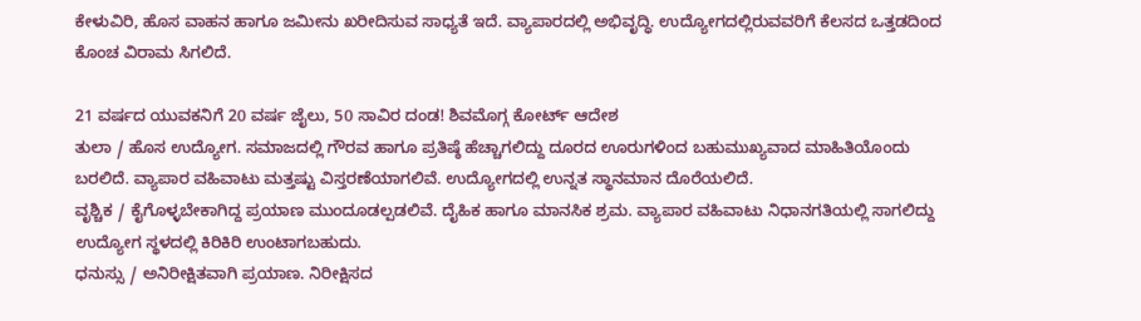ಕೇಳುವಿರಿ, ಹೊಸ ವಾಹನ ಹಾಗೂ ಜಮೀನು ಖರೀದಿಸುವ ಸಾಧ್ಯತೆ ಇದೆ. ವ್ಯಾಪಾರದಲ್ಲಿ ಅಭಿವೃದ್ಧಿ. ಉದ್ಯೋಗದಲ್ಲಿರುವವರಿಗೆ ಕೆಲಸದ ಒತ್ತಡದಿಂದ ಕೊಂಚ ವಿರಾಮ ಸಿಗಲಿದೆ.

21 ವರ್ಷದ ಯುವಕನಿಗೆ 20 ವರ್ಷ ಜೈಲು, 50 ಸಾವಿರ ದಂಡ! ಶಿವಮೊಗ್ಗ ಕೋರ್ಟ್ ಆದೇಶ
ತುಲಾ / ಹೊಸ ಉದ್ಯೋಗ. ಸಮಾಜದಲ್ಲಿ ಗೌರವ ಹಾಗೂ ಪ್ರತಿಷ್ಠೆ ಹೆಚ್ಚಾಗಲಿದ್ದು ದೂರದ ಊರುಗಳಿಂದ ಬಹುಮುಖ್ಯವಾದ ಮಾಹಿತಿಯೊಂದು ಬರಲಿದೆ. ವ್ಯಾಪಾರ ವಹಿವಾಟು ಮತ್ತಷ್ಟು ವಿಸ್ತರಣೆಯಾಗಲಿವೆ. ಉದ್ಯೋಗದಲ್ಲಿ ಉನ್ನತ ಸ್ಥಾನಮಾನ ದೊರೆಯಲಿದೆ.
ವೃಶ್ಚಿಕ / ಕೈಗೊಳ್ಳಬೇಕಾಗಿದ್ದ ಪ್ರಯಾಣ ಮುಂದೂಡಲ್ಪಡಲಿವೆ. ದೈಹಿಕ ಹಾಗೂ ಮಾನಸಿಕ ಶ್ರಮ. ವ್ಯಾಪಾರ ವಹಿವಾಟು ನಿಧಾನಗತಿಯಲ್ಲಿ ಸಾಗಲಿದ್ದು ಉದ್ಯೋಗ ಸ್ಥಳದಲ್ಲಿ ಕಿರಿಕಿರಿ ಉಂಟಾಗಬಹುದು.
ಧನುಸ್ಸು / ಅನಿರೀಕ್ಷಿತವಾಗಿ ಪ್ರಯಾಣ. ನಿರೀಕ್ಷಿಸದ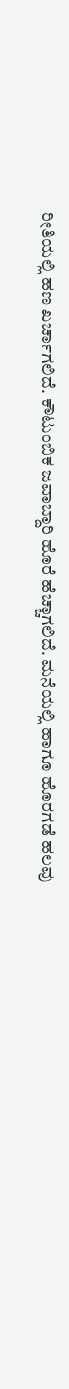ರೀತಿಯಲ್ಲಿ ಹಣ ಖರ್ಚಾಗಲಿದೆ. ಕೌಟುಂಬಿಕ ಜವಾಬ್ದಾರಿ ಹೊರೆ ಹೆಚ್ಚಾಗಲಿದೆ. ಮನೆಯಲ್ಲಿ ಹಾಗೂ ಹೊರಗಡೆ ಹಲವು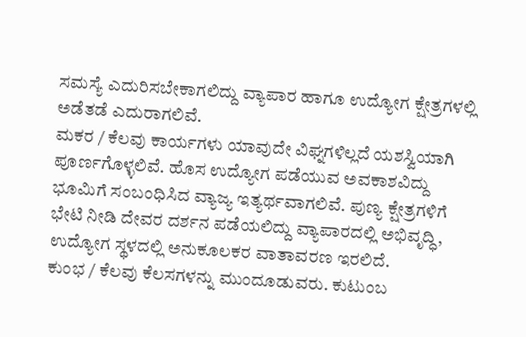ಸಮಸ್ಯೆ ಎದುರಿಸಬೇಕಾಗಲಿದ್ದು ವ್ಯಾಪಾರ ಹಾಗೂ ಉದ್ಯೋಗ ಕ್ಷೇತ್ರಗಳಲ್ಲಿ ಅಡೆತಡೆ ಎದುರಾಗಲಿವೆ.
ಮಕರ / ಕೆಲವು ಕಾರ್ಯಗಳು ಯಾವುದೇ ವಿಘ್ನಗಳಿಲ್ಲದೆ ಯಶಸ್ವಿಯಾಗಿ ಪೂರ್ಣಗೊಳ್ಳಲಿವೆ. ಹೊಸ ಉದ್ಯೋಗ ಪಡೆಯುವ ಅವಕಾಶವಿದ್ದು ಭೂಮಿಗೆ ಸಂಬಂಧಿಸಿದ ವ್ಯಾಜ್ಯ ಇತ್ಯರ್ಥವಾಗಲಿವೆ. ಪುಣ್ಯ ಕ್ಷೇತ್ರಗಳಿಗೆ ಭೇಟಿ ನೀಡಿ ದೇವರ ದರ್ಶನ ಪಡೆಯಲಿದ್ದು ವ್ಯಾಪಾರದಲ್ಲಿ ಅಭಿವೃದ್ಧಿ, ಉದ್ಯೋಗ ಸ್ಥಳದಲ್ಲಿ ಅನುಕೂಲಕರ ವಾತಾವರಣ ಇರಲಿದೆ.
ಕುಂಭ / ಕೆಲವು ಕೆಲಸಗಳನ್ನು ಮುಂದೂಡುವರು. ಕುಟುಂಬ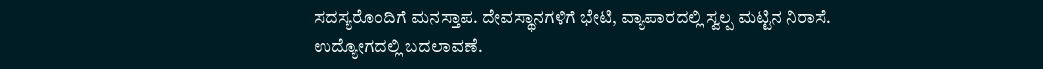ಸದಸ್ಯರೊಂದಿಗೆ ಮನಸ್ತಾಪ. ದೇವಸ್ಥಾನಗಳಿಗೆ ಭೇಟಿ, ವ್ಯಾಪಾರದಲ್ಲಿ ಸ್ವಲ್ಪ ಮಟ್ಟಿನ ನಿರಾಸೆ. ಉದ್ಯೋಗದಲ್ಲಿ ಬದಲಾವಣೆ.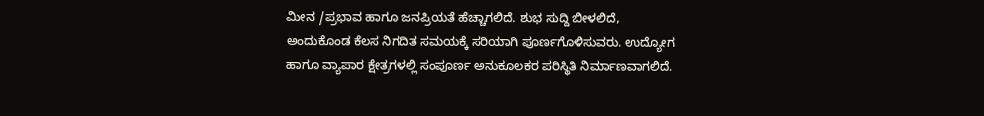ಮೀನ /ಪ್ರಭಾವ ಹಾಗೂ ಜನಪ್ರಿಯತೆ ಹೆಚ್ಚಾಗಲಿದೆ. ಶುಭ ಸುದ್ದಿ ಬೀಳಲಿದೆ, ಅಂದುಕೊಂಡ ಕೆಲಸ ನಿಗದಿತ ಸಮಯಕ್ಕೆ ಸರಿಯಾಗಿ ಪೂರ್ಣಗೊಳಿಸುವರು. ಉದ್ಯೋಗ ಹಾಗೂ ವ್ಯಾಪಾರ ಕ್ಷೇತ್ರಗಳಲ್ಲಿ ಸಂಪೂರ್ಣ ಅನುಕೂಲಕರ ಪರಿಸ್ಥಿತಿ ನಿರ್ಮಾಣವಾಗಲಿದೆ.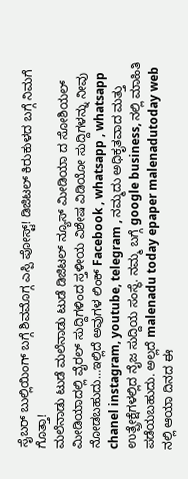ಸೈಬರ್ ಬುಲ್ಲಿಯಿಂಗ್ ಬಗ್ಗೆ ಶಿವಮೊಗ್ಗ ಎಸ್ಪಿ ಪೋಸ್ಟ್! ಡಿಜಿಟಲ್ ಕಿರುಕುಳದ ಬಗ್ಗೆ ನಿಮಗೆ ಗೊತ್ತಾ!
ಮಲೆನಾಡು ಟುಡೆ ಮಲೆನಾಡು ಟುಡೆ ಡಿಜಿಟಲ್ ನ್ಯೂಸ್ ಮೀಡಿಯಾ ದ ಸೋಶಿಯಲ್ ಮೀಡಿಯಾದಲ್ಲಿ ವೈರಲ್ ಸುದ್ದಿಗಳಿಂದ ಸ್ತಳೀಯ ವಿಶೇಷ ವಿಡಿಯೋ ಸುದ್ದಿಗಳನ್ನು ನೀವು ನೋಡಬಹುದು…ಇಲ್ಲಿದೆ ಅವುಗಳ ಲಿಂಕ್ Facebook , whatsapp , whatsapp chanel instagram, youtube, telegram , ನಮ್ಮದು ಅಧಿಕೃತವಾದ ಮತ್ತು ಉತ್ಪ್ರೇಕ್ಷೆಗಳಲ್ಲಿದ ನೈಜ ಸುದ್ದಿಯ ಸಂಸ್ಥೆ. ನಮ್ಮ ಬಗ್ಗೆ google business, ನಲ್ಲಿ ಮಾಹಿತಿ ಪಡೆಯಬಹುದು. ಅಲ್ಲದೆ malenadu today epaper malenadutoday web ನಲ್ಲಿ ಆಯಾ ದಿನದ ಈ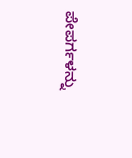ಪೇಪರ್ಗಳನ್ನು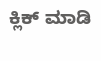ಕ್ಲಿಕ್ ಮಾಡಿ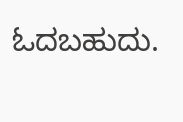ಓದಬಹುದು.